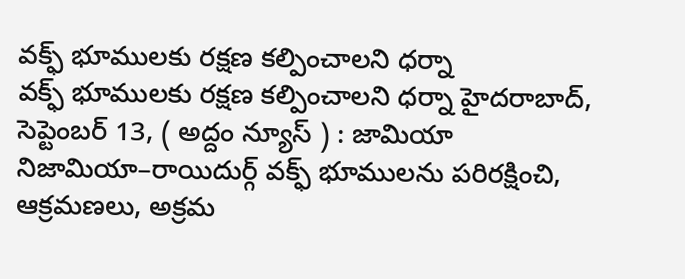వక్ఫ్ భూములకు రక్షణ కల్పించాలని ధర్నా
వక్ఫ్ భూములకు రక్షణ కల్పించాలని ధర్నా హైదరాబాద్, సెప్టెంబర్ 13, ( అద్దం న్యూస్ ) : జామియా నిజామియా–రాయిదుర్గ్ వక్ఫ్ భూములను పరిరక్షించి, ఆక్రమణలు, అక్రమ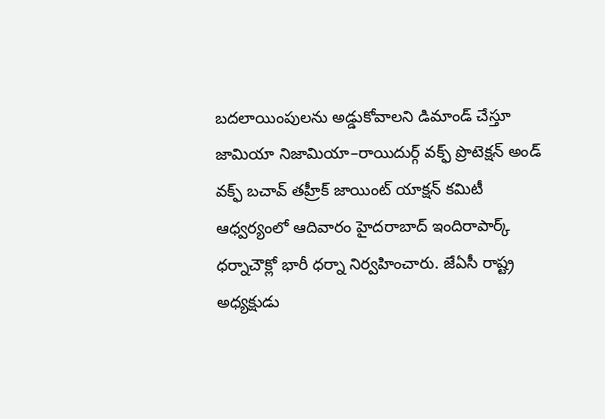బదలాయింపులను అడ్డుకోవాలని డిమాండ్ చేస్తూ జామియా నిజామియా–రాయిదుర్గ్ వక్ఫ్ ప్రొటెక్షన్ అండ్ వక్ఫ్ బచావ్ తహ్రీక్ జాయింట్ యాక్షన్ కమిటీ ఆధ్వర్యంలో ఆదివారం హైదరాబాద్ ఇందిరాపార్క్ ధర్నాచౌక్లో భారీ ధర్నా నిర్వహించారు. జేఏసీ రాష్ట్ర అధ్యక్షుడు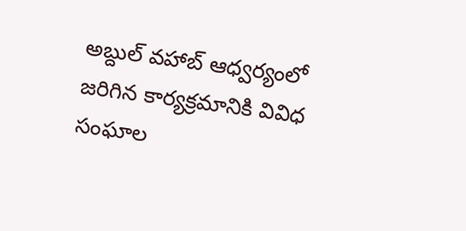అబ్దుల్ వహాబ్ ఆధ్వర్యంలో జరిగిన కార్యక్రమానికి వివిధ సంఘాల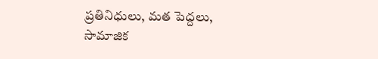ప్రతినిధులు, మత పెద్దలు, సామాజిక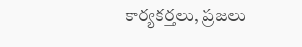కార్యకర్తలు, ప్రజలు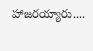హాజరయ్యారు....